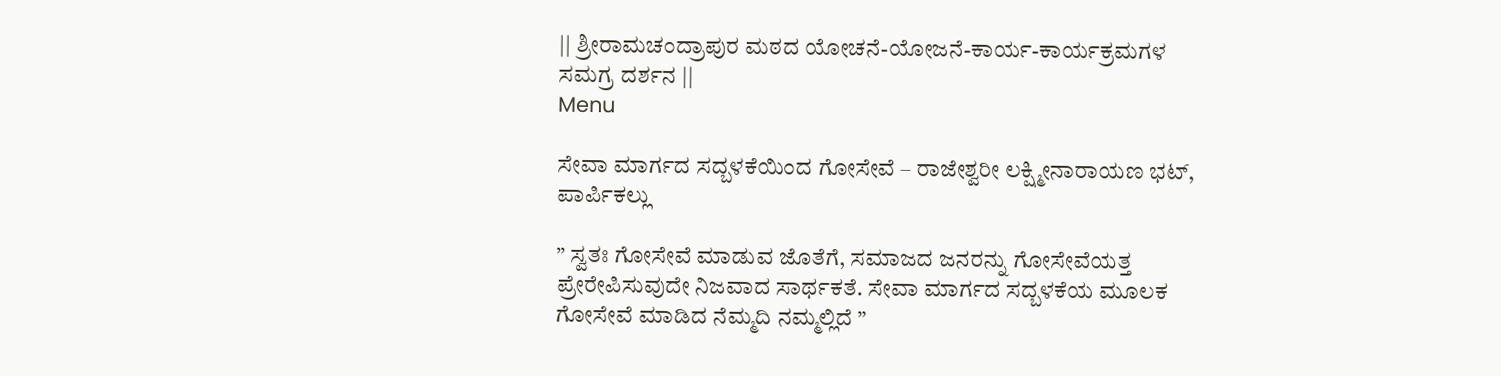|| ಶ್ರೀರಾಮಚಂದ್ರಾಪುರ ಮಠದ ಯೋಚನೆ-ಯೋಜನೆ-ಕಾರ್ಯ-ಕಾರ್ಯಕ್ರಮಗಳ ಸಮಗ್ರ ದರ್ಶನ ||
Menu

ಸೇವಾ ಮಾರ್ಗದ ಸದ್ಬಳಕೆಯಿಂದ ಗೋಸೇವೆ – ರಾಜೇಶ್ವರೀ ಲಕ್ಷ್ಮೀನಾರಾಯಣ ಭಟ್, ಪಾರ್ಪಿಕಲ್ಲು

” ಸ್ವತಃ ಗೋಸೇವೆ ಮಾಡುವ ಜೊತೆಗೆ, ಸಮಾಜದ ಜನರನ್ನು ಗೋಸೇವೆಯತ್ತ ಪ್ರೇರೇಪಿಸುವುದೇ ನಿಜವಾದ ಸಾರ್ಥಕತೆ. ಸೇವಾ ಮಾರ್ಗದ ಸದ್ಬಳಕೆಯ ಮೂಲಕ ಗೋಸೇವೆ ಮಾಡಿದ ನೆಮ್ಮದಿ ನಮ್ಮಲ್ಲಿದೆ ”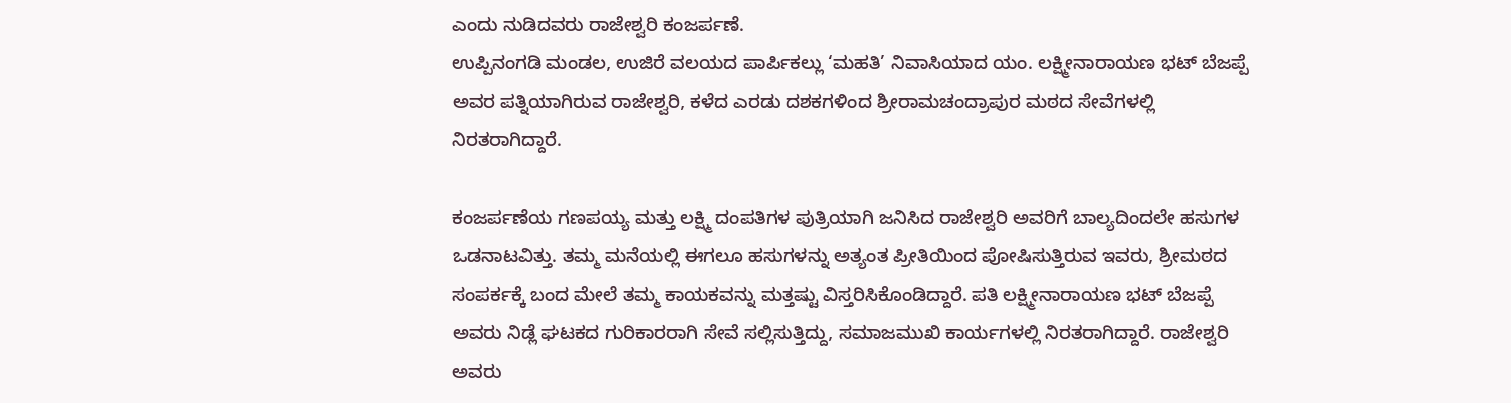ಎಂದು ನುಡಿದವರು ರಾಜೇಶ್ವರಿ ಕಂಜರ್ಪಣೆ.
ಉಪ್ಪಿನಂಗಡಿ ಮಂಡಲ, ಉಜಿರೆ ವಲಯದ ಪಾರ್ಪಿಕಲ್ಲು ‘ಮಹತಿ’ ನಿವಾಸಿಯಾದ ಯಂ. ಲಕ್ಷ್ಮೀನಾರಾಯಣ ಭಟ್ ಬೆಜಪ್ಪೆ ಅವರ ಪತ್ನಿಯಾಗಿರುವ ರಾಜೇಶ್ವರಿ, ಕಳೆದ ಎರಡು ದಶಕಗಳಿಂದ ಶ್ರೀರಾಮಚಂದ್ರಾಪುರ ಮಠದ ಸೇವೆಗಳಲ್ಲಿ ನಿರತರಾಗಿದ್ದಾರೆ.

ಕಂಜರ್ಪಣೆಯ ಗಣಪಯ್ಯ ಮತ್ತು ಲಕ್ಷ್ಮಿ ದಂಪತಿಗಳ ಪುತ್ರಿಯಾಗಿ ಜನಿಸಿದ ರಾಜೇಶ್ವರಿ ಅವರಿಗೆ ಬಾಲ್ಯದಿಂದಲೇ ಹಸುಗಳ ಒಡನಾಟವಿತ್ತು. ತಮ್ಮ ಮನೆಯಲ್ಲಿ ಈಗಲೂ ಹಸುಗಳನ್ನು ಅತ್ಯಂತ ಪ್ರೀತಿಯಿಂದ ಪೋಷಿಸುತ್ತಿರುವ ಇವರು, ಶ್ರೀಮಠದ ಸಂಪರ್ಕಕ್ಕೆ ಬಂದ ಮೇಲೆ ತಮ್ಮ ಕಾಯಕವನ್ನು ಮತ್ತಷ್ಟು ವಿಸ್ತರಿಸಿಕೊಂಡಿದ್ದಾರೆ. ಪತಿ ಲಕ್ಷ್ಮೀನಾರಾಯಣ ಭಟ್ ಬೆಜಪ್ಪೆ ಅವರು ನಿಡ್ಲೆ ಘಟಕದ ಗುರಿಕಾರರಾಗಿ ಸೇವೆ ಸಲ್ಲಿಸುತ್ತಿದ್ದು, ಸಮಾಜಮುಖಿ ಕಾರ್ಯಗಳಲ್ಲಿ ನಿರತರಾಗಿದ್ದಾರೆ. ರಾಜೇಶ್ವರಿ ಅವರು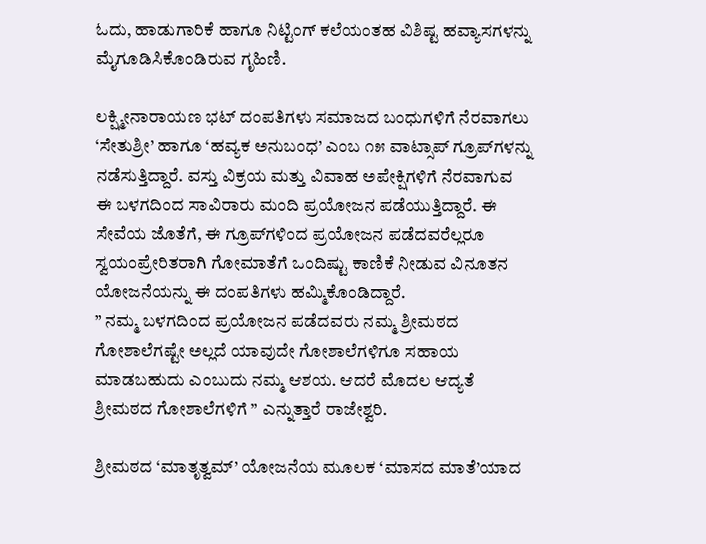ಓದು, ಹಾಡುಗಾರಿಕೆ ಹಾಗೂ ನಿಟ್ಟಿಂಗ್ ಕಲೆಯಂತಹ ವಿಶಿಷ್ಟ ಹವ್ಯಾಸಗಳನ್ನು ಮೈಗೂಡಿಸಿಕೊಂಡಿರುವ ಗೃಹಿಣಿ.

ಲಕ್ಷ್ಮೀನಾರಾಯಣ ಭಟ್ ದಂಪತಿಗಳು ಸಮಾಜದ ಬಂಧುಗಳಿಗೆ ನೆರವಾಗಲು ‘ಸೇತುಶ್ರೀ’ ಹಾಗೂ ‘ಹವ್ಯಕ ಅನುಬಂಧ’ ಎಂಬ ೧೫ ವಾಟ್ಸಾಪ್ ಗ್ರೂಪ್‌ಗಳನ್ನು ನಡೆಸುತ್ತಿದ್ದಾರೆ. ವಸ್ತು ವಿಕ್ರಯ ಮತ್ತು ವಿವಾಹ ಅಪೇಕ್ಷಿಗಳಿಗೆ ನೆರವಾಗುವ ಈ ಬಳಗದಿಂದ ಸಾವಿರಾರು ಮಂದಿ ಪ್ರಯೋಜನ ಪಡೆಯುತ್ತಿದ್ದಾರೆ. ಈ ಸೇವೆಯ ಜೊತೆಗೆ, ಈ ಗ್ರೂಪ್‌ಗಳಿಂದ ಪ್ರಯೋಜನ ಪಡೆದವರೆಲ್ಲರೂ ಸ್ವಯಂಪ್ರೇರಿತರಾಗಿ ಗೋಮಾತೆಗೆ ಒಂದಿಷ್ಟು ಕಾಣಿಕೆ ನೀಡುವ ವಿನೂತನ ಯೋಜನೆಯನ್ನು ಈ ದಂಪತಿಗಳು ಹಮ್ಮಿಕೊಂಡಿದ್ದಾರೆ.
” ನಮ್ಮ ಬಳಗದಿಂದ ಪ್ರಯೋಜನ ಪಡೆದವರು ನಮ್ಮ ಶ್ರೀಮಠದ ಗೋಶಾಲೆಗಷ್ಟೇ ಅಲ್ಲದೆ ಯಾವುದೇ ಗೋಶಾಲೆಗಳಿಗೂ ಸಹಾಯ ಮಾಡಬಹುದು ಎಂಬುದು ನಮ್ಮ ಆಶಯ. ಆದರೆ ಮೊದಲ ಆದ್ಯತೆ ಶ್ರೀಮಠದ ಗೋಶಾಲೆಗಳಿಗೆ ” ಎನ್ನುತ್ತಾರೆ ರಾಜೇಶ್ವರಿ.

ಶ್ರೀಮಠದ ‘ಮಾತೃತ್ವಮ್’ ಯೋಜನೆಯ ಮೂಲಕ ‘ಮಾಸದ ಮಾತೆ’ಯಾದ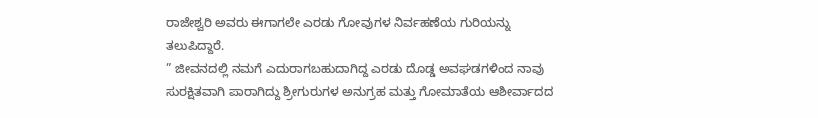ರಾಜೇಶ್ವರಿ ಅವರು ಈಗಾಗಲೇ ಎರಡು ಗೋವುಗಳ ನಿರ್ವಹಣೆಯ ಗುರಿಯನ್ನು ತಲುಪಿದ್ದಾರೆ.
” ಜೀವನದಲ್ಲಿ ನಮಗೆ ಎದುರಾಗಬಹುದಾಗಿದ್ದ ಎರಡು ದೊಡ್ಡ ಅವಘಡಗಳಿಂದ ನಾವು ಸುರಕ್ಷಿತವಾಗಿ ಪಾರಾಗಿದ್ದು ಶ್ರೀಗುರುಗಳ ಅನುಗ್ರಹ ಮತ್ತು ಗೋಮಾತೆಯ ಆಶೀರ್ವಾದದ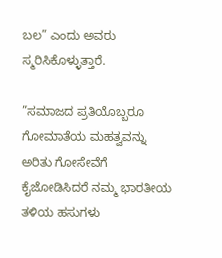ಬಲ” ಎಂದು ಅವರು ಸ್ಮರಿಸಿಕೊಳ್ಳುತ್ತಾರೆ.

”ಸಮಾಜದ ಪ್ರತಿಯೊಬ್ಬರೂ ಗೋಮಾತೆಯ ಮಹತ್ವವನ್ನು ಅರಿತು ಗೋಸೇವೆಗೆ ಕೈಜೋಡಿಸಿದರೆ ನಮ್ಮ ಭಾರತೀಯ ತಳಿಯ ಹಸುಗಳು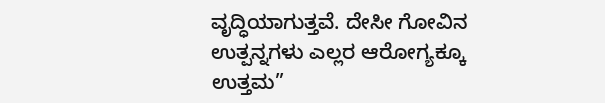ವೃದ್ಧಿಯಾಗುತ್ತವೆ. ದೇಸೀ ಗೋವಿನ ಉತ್ಪನ್ನಗಳು ಎಲ್ಲರ ಆರೋಗ್ಯಕ್ಕೂ ಉತ್ತಮ”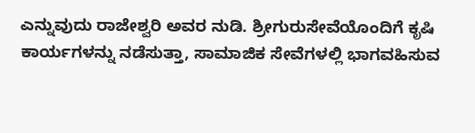ಎನ್ನುವುದು ರಾಜೇಶ್ವರಿ ಅವರ ನುಡಿ. ಶ್ರೀಗುರುಸೇವೆಯೊಂದಿಗೆ ಕೃಷಿ ಕಾರ್ಯಗಳನ್ನು ನಡೆಸುತ್ತಾ, ಸಾಮಾಜಿಕ ಸೇವೆಗಳಲ್ಲಿ ಭಾಗವಹಿಸುವ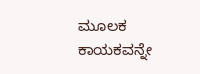ಮೂಲಕ ಕಾಯಕವನ್ನೇ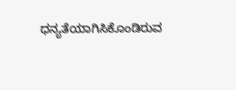ಧನ್ಯತೆಯಾಗಿಸಿಕೊಂಡಿರುವ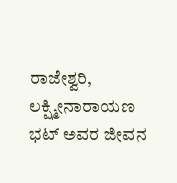ರಾಜೇಶ್ವರಿ, ಲಕ್ಷ್ಮೀನಾರಾಯಣ ಭಟ್ ಅವರ ಜೀವನ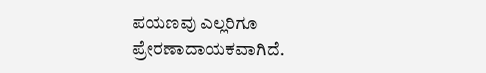ಪಯಣವು ಎಲ್ಲರಿಗೂ ಪ್ರೇರಣಾದಾಯಕವಾಗಿದೆ.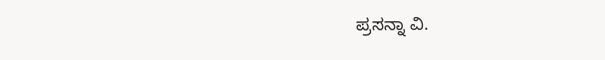ಪ್ರಸನ್ನಾ ವಿ.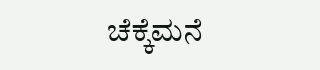ಚೆಕ್ಕೆಮನೆ